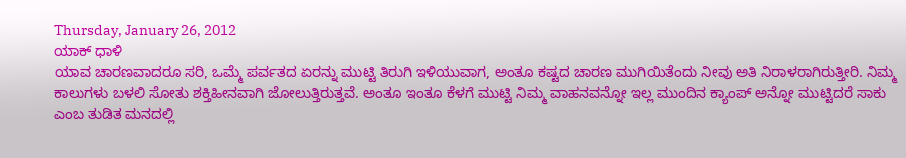Thursday, January 26, 2012
ಯಾಕ್ ಧಾಳಿ
ಯಾವ ಚಾರಣವಾದರೂ ಸರಿ, ಒಮ್ಮೆ ಪರ್ವತದ ಏರನ್ನು ಮುಟ್ಟಿ ತಿರುಗಿ ಇಳಿಯುವಾಗ, ಅಂತೂ ಕಷ್ಟದ ಚಾರಣ ಮುಗಿಯಿತೆಂದು ನೀವು ಅತಿ ನಿರಾಳರಾಗಿರುತ್ತೀರಿ. ನಿಮ್ಮ ಕಾಲುಗಳು ಬಳಲಿ ಸೋತು ಶಕ್ತಿಹೀನವಾಗಿ ಜೋಲುತ್ತಿರುತ್ತವೆ. ಅಂತೂ ಇಂತೂ ಕೆಳಗೆ ಮುಟ್ಟಿ ನಿಮ್ಮ ವಾಹನವನ್ನೋ ಇಲ್ಲ ಮುಂದಿನ ಕ್ಯಾಂಪ್ ಅನ್ನೋ ಮುಟ್ಟಿದರೆ ಸಾಕು ಎಂಬ ತುಡಿತ ಮನದಲ್ಲಿ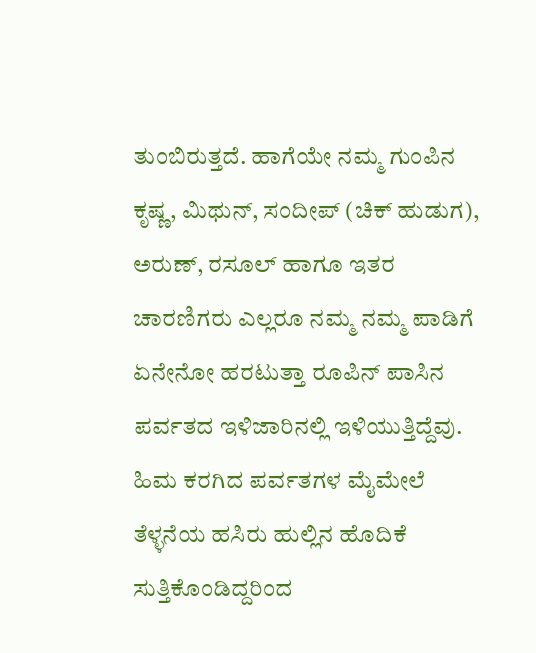ತುಂಬಿರುತ್ತದೆ. ಹಾಗೆಯೇ ನಮ್ಮ ಗುಂಪಿನ ಕೃಷ್ಣ, ಮಿಥುನ್, ಸಂದೀಪ್ (ಚಿಕ್ ಹುಡುಗ), ಅರುಣ್, ರಸೂಲ್ ಹಾಗೂ ಇತರ ಚಾರಣಿಗರು ಎಲ್ಲರೂ ನಮ್ಮ ನಮ್ಮ ಪಾಡಿಗೆ ಏನೇನೋ ಹರಟುತ್ತಾ ರೂಪಿನ್ ಪಾಸಿನ ಪರ್ವತದ ಇಳಿಜಾರಿನಲ್ಲಿ ಇಳಿಯುತ್ತಿದ್ದೆವು. ಹಿಮ ಕರಗಿದ ಪರ್ವತಗಳ ಮೈಮೇಲೆ ತೆಳ್ಳನೆಯ ಹಸಿರು ಹುಲ್ಲಿನ ಹೊದಿಕೆ ಸುತ್ತಿಕೊಂಡಿದ್ದರಿಂದ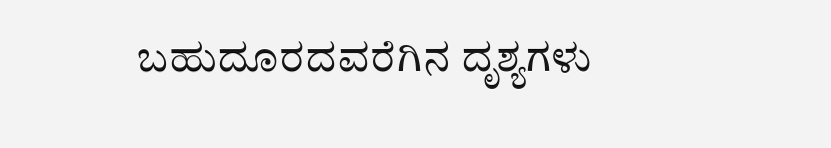ಬಹುದೂರದವರೆಗಿನ ದೃಶ್ಯಗಳು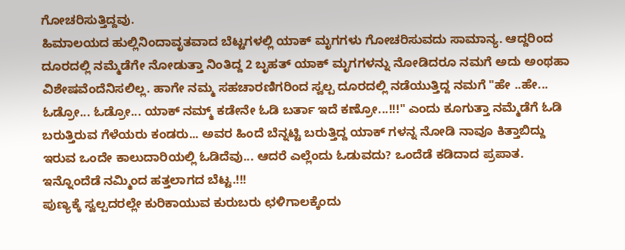ಗೋಚರಿಸುತ್ತಿದ್ದವು.
ಹಿಮಾಲಯದ ಹುಲ್ಲಿನಿಂದಾವೃತವಾದ ಬೆಟ್ಟಗಳಲ್ಲಿ ಯಾಕ್ ಮೃಗಗಳು ಗೋಚರಿಸುವದು ಸಾಮಾನ್ಯ. ಆದ್ದರಿಂದ ದೂರದಲ್ಲಿ ನಮ್ಮೆಡೆಗೇ ನೋಡುತ್ತಾ ನಿಂತಿದ್ದ 2 ಬೃಹತ್ ಯಾಕ್ ಮೃಗಗಳನ್ನು ನೋಡಿದರೂ ನಮಗೆ ಅದು ಅಂಥಹಾ ವಿಶೇಷವೆಂದೆನಿಸಲಿಲ್ಲ. ಹಾಗೇ ನಮ್ಮ ಸಹಚಾರಣಿಗರಿಂದ ಸ್ವಲ್ಪ ದೂರದಲ್ಲಿ ನಡೆಯುತ್ತಿದ್ದ ನಮಗೆ "ಹೇ ..ಹೇ... ಓಡ್ರೋ... ಓಡ್ರೋ... ಯಾಕ್ ನಮ್ಮ್ ಕಡೇನೇ ಓಡಿ ಬರ್ತಾ ಇದೆ ಕಣ್ರೋ...!!!" ಎಂದು ಕೂಗುತ್ತಾ ನಮ್ಮೆಡೆಗೆ ಓಡಿ ಬರುತ್ತಿರುವ ಗೆಳೆಯರು ಕಂಡರು... ಅವರ ಹಿಂದೆ ಬೆನ್ನಟ್ಟಿ ಬರುತ್ತಿದ್ದ ಯಾಕ್ ಗಳನ್ನ ನೋಡಿ ನಾವೂ ಕಿತ್ತಾಬಿದ್ದು ಇರುವ ಒಂದೇ ಕಾಲುದಾರಿಯಲ್ಲಿ ಓಡಿದೆವು... ಆದರೆ ಎಲ್ಲೆಂದು ಓಡುವದು? ಒಂದೆಡೆ ಕಡಿದಾದ ಪ್ರಪಾತ. ಇನ್ನೊಂದೆಡೆ ನಮ್ಮಿಂದ ಹತ್ತಲಾಗದ ಬೆಟ್ಟ.!!!
ಪುಣ್ಯಕ್ಕೆ ಸ್ವಲ್ಪದರಲ್ಲೇ ಕುರಿಕಾಯುವ ಕುರುಬರು ಛಳಿಗಾಲಕ್ಕೆಂದು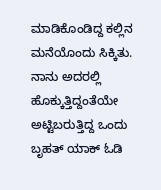ಮಾಡಿಕೊಂಡಿದ್ದ ಕಲ್ಲಿನ ಮನೆಯೊಂದು ಸಿಕ್ಕಿತು. ನಾನು ಅದರಲ್ಲಿ ಹೊಕ್ಕುತ್ತಿದ್ದಂತೆಯೇ ಅಟ್ಟಿಬರುತ್ತಿದ್ದ ಒಂದು ಬೃಹತ್ ಯಾಕ್ ಓಡಿ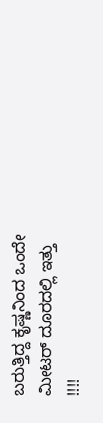ಬರುತ್ತಿದ್ದ ಕೃಷ್ಣನಿಂದ ಒಂದೇ ಮೀಟರ್ ದೂರದಲ್ಲಿ ಇತ್ತು !!!!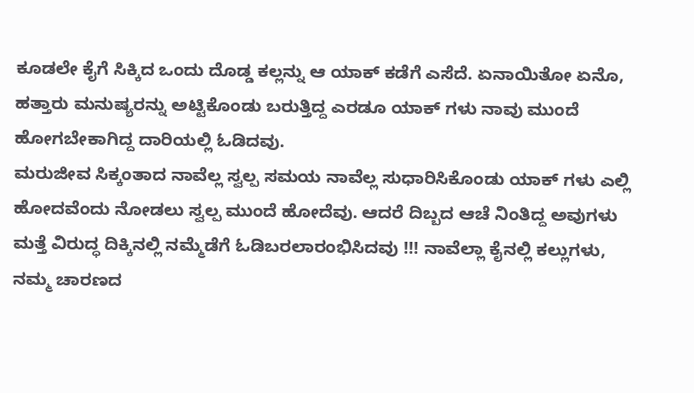ಕೂಡಲೇ ಕೈಗೆ ಸಿಕ್ಕಿದ ಒಂದು ದೊಡ್ಡ ಕಲ್ಲನ್ನು ಆ ಯಾಕ್ ಕಡೆಗೆ ಎಸೆದೆ. ಏನಾಯಿತೋ ಏನೊ, ಹತ್ತಾರು ಮನುಷ್ಯರನ್ನು ಅಟ್ಟಿಕೊಂಡು ಬರುತ್ತಿದ್ದ ಎರಡೂ ಯಾಕ್ ಗಳು ನಾವು ಮುಂದೆ ಹೋಗಬೇಕಾಗಿದ್ದ ದಾರಿಯಲ್ಲಿ ಓಡಿದವು.
ಮರುಜೀವ ಸಿಕ್ಕಂತಾದ ನಾವೆಲ್ಲ ಸ್ವಲ್ಪ ಸಮಯ ನಾವೆಲ್ಲ ಸುಧಾರಿಸಿಕೊಂಡು ಯಾಕ್ ಗಳು ಎಲ್ಲಿ ಹೋದವೆಂದು ನೋಡಲು ಸ್ವಲ್ಪ ಮುಂದೆ ಹೋದೆವು. ಆದರೆ ದಿಬ್ಬದ ಆಚೆ ನಿಂತಿದ್ದ ಅವುಗಳು ಮತ್ತೆ ವಿರುದ್ಧ ದಿಕ್ಕಿನಲ್ಲಿ ನಮ್ಮೆಡೆಗೆ ಓಡಿಬರಲಾರಂಭಿಸಿದವು !!! ನಾವೆಲ್ಲಾ ಕೈನಲ್ಲಿ ಕಲ್ಲುಗಳು, ನಮ್ಮ ಚಾರಣದ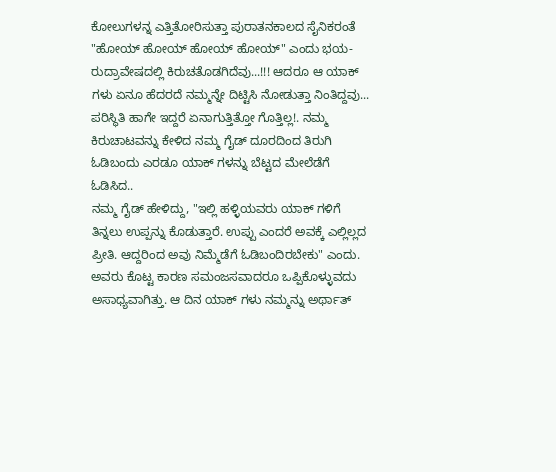ಕೋಲುಗಳನ್ನ ಎತ್ತಿತೋರಿಸುತ್ತಾ ಪುರಾತನಕಾಲದ ಸೈನಿಕರಂತೆ "ಹೋಯ್ ಹೋಯ್ ಹೋಯ್ ಹೋಯ್" ಎಂದು ಭಯ-ರುದ್ರಾವೇಷದಲ್ಲಿ ಕಿರುಚತೊಡಗಿದೆವು...!!! ಆದರೂ ಆ ಯಾಕ್ ಗಳು ಏನೂ ಹೆದರದೆ ನಮ್ಮನ್ನೇ ದಿಟ್ಟಿಸಿ ನೋಡುತ್ತಾ ನಿಂತಿದ್ದವು...
ಪರಿಸ್ಥಿತಿ ಹಾಗೇ ಇದ್ದರೆ ಏನಾಗುತ್ತಿತ್ತೋ ಗೊತ್ತಿಲ್ಲ!. ನಮ್ಮ ಕಿರುಚಾಟವನ್ನು ಕೇಳಿದ ನಮ್ಮ ಗೈಡ್ ದೂರದಿಂದ ತಿರುಗಿ ಓಡಿಬಂದು ಎರಡೂ ಯಾಕ್ ಗಳನ್ನು ಬೆಟ್ಟದ ಮೇಲೆಡೆಗೆ ಓಡಿಸಿದ..
ನಮ್ಮ ಗೈಡ್ ಹೇಳಿದ್ದು, "ಇಲ್ಲಿ ಹಳ್ಳಿಯವರು ಯಾಕ್ ಗಳಿಗೆ ತಿನ್ನಲು ಉಪ್ಪನ್ನು ಕೊಡುತ್ತಾರೆ. ಉಪ್ಪು ಎಂದರೆ ಅವಕ್ಕೆ ಎಲ್ಲಿಲ್ಲದ ಪ್ರೀತಿ. ಆದ್ದರಿಂದ ಅವು ನಿಮ್ಮೆಡೆಗೆ ಓಡಿಬಂದಿರಬೇಕು" ಎಂದು. ಅವರು ಕೊಟ್ಟ ಕಾರಣ ಸಮಂಜಸವಾದರೂ ಒಪ್ಪಿಕೊಳ್ಳುವದು ಅಸಾಧ್ಯವಾಗಿತ್ತು. ಆ ದಿನ ಯಾಕ್ ಗಳು ನಮ್ಮನ್ನು ಅರ್ಥಾತ್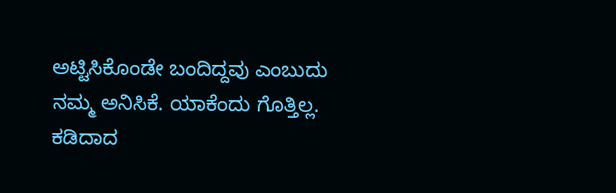ಅಟ್ಟಿಸಿಕೊಂಡೇ ಬಂದಿದ್ದವು ಎಂಬುದು ನಮ್ಮ ಅನಿಸಿಕೆ. ಯಾಕೆಂದು ಗೊತ್ತಿಲ್ಲ.
ಕಡಿದಾದ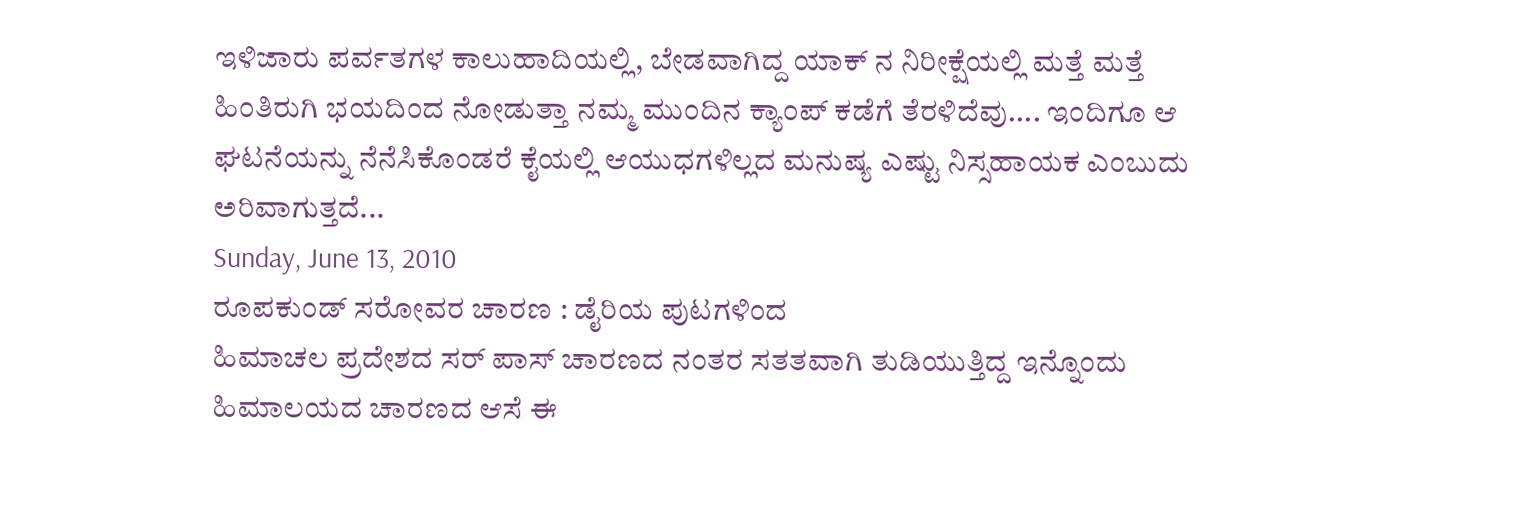ಇಳಿಜಾರು ಪರ್ವತಗಳ ಕಾಲುಹಾದಿಯಲ್ಲಿ, ಬೇಡವಾಗಿದ್ದ ಯಾಕ್ ನ ನಿರೀಕ್ಷೆಯಲ್ಲಿ ಮತ್ತೆ ಮತ್ತೆ ಹಿಂತಿರುಗಿ ಭಯದಿಂದ ನೋಡುತ್ತಾ ನಮ್ಮ ಮುಂದಿನ ಕ್ಯಾಂಪ್ ಕಡೆಗೆ ತೆರಳಿದೆವು.... ಇಂದಿಗೂ ಆ ಘಟನೆಯನ್ನು ನೆನೆಸಿಕೊಂಡರೆ ಕೈಯಲ್ಲಿ ಆಯುಧಗಳಿಲ್ಲದ ಮನುಷ್ಯ ಎಷ್ಟು ನಿಸ್ಸಹಾಯಕ ಎಂಬುದು ಅರಿವಾಗುತ್ತದೆ...
Sunday, June 13, 2010
ರೂಪಕುಂಡ್ ಸರೋವರ ಚಾರಣ : ಡೈರಿಯ ಪುಟಗಳಿಂದ
ಹಿಮಾಚಲ ಪ್ರದೇಶದ ಸರ್ ಪಾಸ್ ಚಾರಣದ ನಂತರ ಸತತವಾಗಿ ತುಡಿಯುತ್ತಿದ್ದ ಇನ್ನೊಂದು ಹಿಮಾಲಯದ ಚಾರಣದ ಆಸೆ ಈ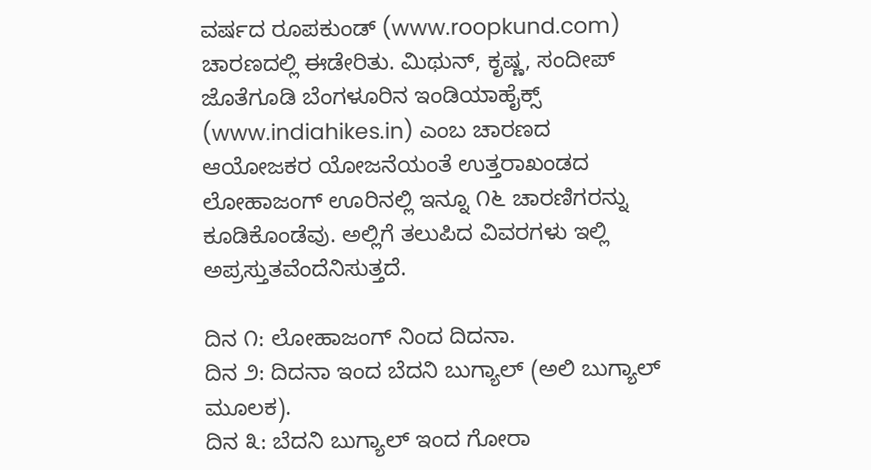ವರ್ಷದ ರೂಪಕುಂಡ್ (www.roopkund.com) ಚಾರಣದಲ್ಲಿ ಈಡೇರಿತು. ಮಿಥುನ್, ಕೃಷ್ಣ, ಸಂದೀಪ್ ಜೊತೆಗೂಡಿ ಬೆಂಗಳೂರಿನ ಇಂಡಿಯಾಹೈಕ್ಸ್ (www.indiahikes.in) ಎಂಬ ಚಾರಣದ ಆಯೋಜಕರ ಯೋಜನೆಯಂತೆ ಉತ್ತರಾಖಂಡದ ಲೋಹಾಜಂಗ್ ಊರಿನಲ್ಲಿ ಇನ್ನೂ ೧೬ ಚಾರಣಿಗರನ್ನು ಕೂಡಿಕೊಂಡೆವು. ಅಲ್ಲಿಗೆ ತಲುಪಿದ ವಿವರಗಳು ಇಲ್ಲಿ ಅಪ್ರಸ್ತುತವೆಂದೆನಿಸುತ್ತದೆ.

ದಿನ ೧: ಲೋಹಾಜಂಗ್ ನಿಂದ ದಿದನಾ.
ದಿನ ೨: ದಿದನಾ ಇಂದ ಬೆದನಿ ಬುಗ್ಯಾಲ್ (ಅಲಿ ಬುಗ್ಯಾಲ್ ಮೂಲಕ).
ದಿನ ೩: ಬೆದನಿ ಬುಗ್ಯಾಲ್ ಇಂದ ಗೋರಾ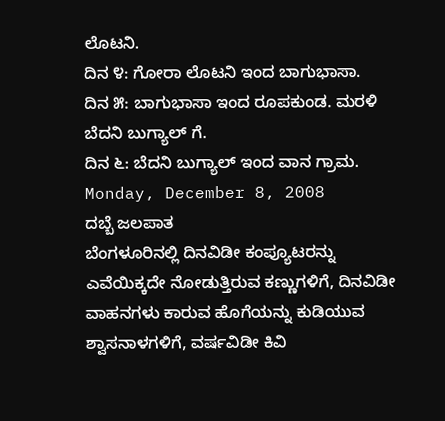ಲೊಟನಿ.
ದಿನ ೪: ಗೋರಾ ಲೊಟನಿ ಇಂದ ಬಾಗುಭಾಸಾ.
ದಿನ ೫: ಬಾಗುಭಾಸಾ ಇಂದ ರೂಪಕುಂಡ. ಮರಳಿ ಬೆದನಿ ಬುಗ್ಯಾಲ್ ಗೆ.
ದಿನ ೬: ಬೆದನಿ ಬುಗ್ಯಾಲ್ ಇಂದ ವಾನ ಗ್ರಾಮ.
Monday, December 8, 2008
ದಬ್ಬೆ ಜಲಪಾತ
ಬೆಂಗಳೂರಿನಲ್ಲಿ ದಿನವಿಡೀ ಕಂಪ್ಯೂಟರನ್ನು ಎವೆಯಿಕ್ಕದೇ ನೋಡುತ್ತಿರುವ ಕಣ್ಣುಗಳಿಗೆ, ದಿನವಿಡೀ ವಾಹನಗಳು ಕಾರುವ ಹೊಗೆಯನ್ನು ಕುಡಿಯುವ ಶ್ವಾಸನಾಳಗಳಿಗೆ, ವರ್ಷವಿಡೀ ಕಿವಿ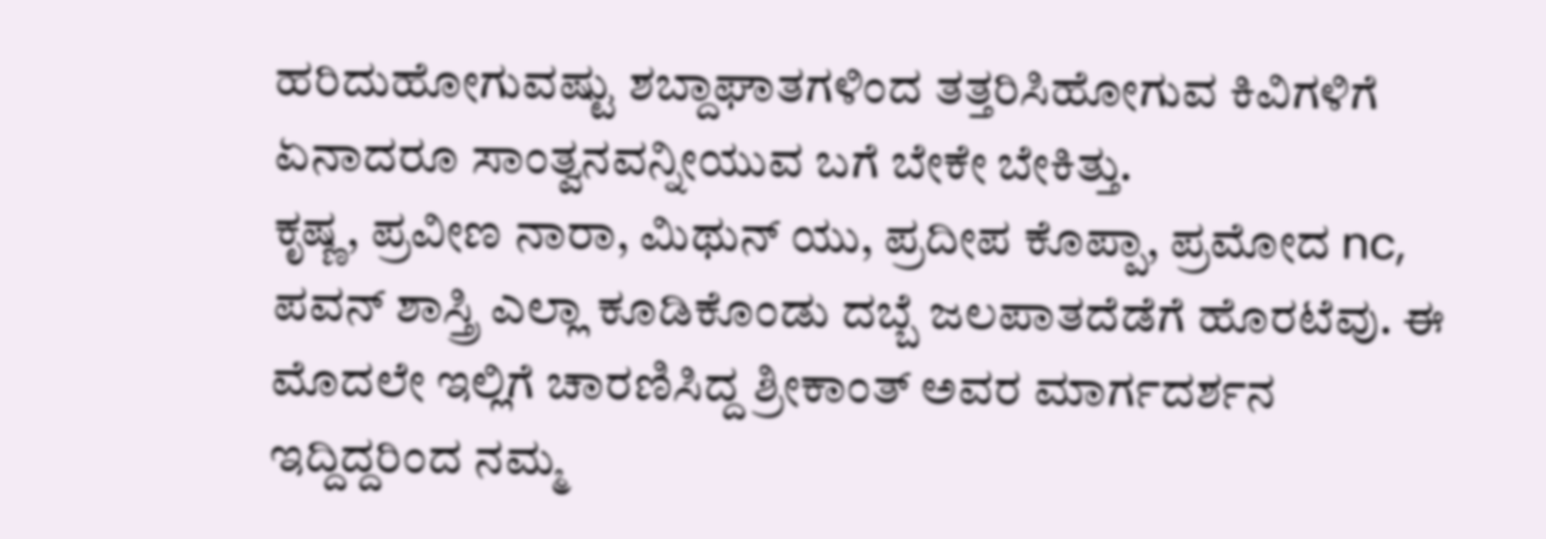ಹರಿದುಹೋಗುವಷ್ಟು ಶಬ್ದಾಘಾತಗಳಿಂದ ತತ್ತರಿಸಿಹೋಗುವ ಕಿವಿಗಳಿಗೆ ಏನಾದರೂ ಸಾಂತ್ವನವನ್ನೀಯುವ ಬಗೆ ಬೇಕೇ ಬೇಕಿತ್ತು.
ಕೃಷ್ಣ, ಪ್ರವೀಣ ನಾರಾ, ಮಿಥುನ್ ಯು, ಪ್ರದೀಪ ಕೊಪ್ಪಾ, ಪ್ರಮೋದ nc, ಪವನ್ ಶಾಸ್ತ್ರಿ ಎಲ್ಲಾ ಕೂಡಿಕೊಂಡು ದಬ್ಬೆ ಜಲಪಾತದೆಡೆಗೆ ಹೊರಟೆವು. ಈ ಮೊದಲೇ ಇಲ್ಲಿಗೆ ಚಾರಣಿಸಿದ್ದ ಶ್ರೀಕಾಂತ್ ಅವರ ಮಾರ್ಗದರ್ಶನ ಇದ್ದಿದ್ದರಿಂದ ನಮ್ಮ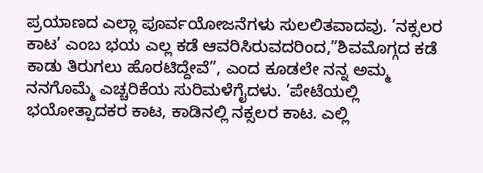ಪ್ರಯಾಣದ ಎಲ್ಲಾ ಪೂರ್ವಯೋಜನೆಗಳು ಸುಲಲಿತವಾದವು. ’ನಕ್ಸಲರ ಕಾಟ’ ಎಂಬ ಭಯ ಎಲ್ಲ ಕಡೆ ಆವರಿಸಿರುವದರಿಂದ,”ಶಿವಮೊಗ್ಗದ ಕಡೆ ಕಾಡು ತಿರುಗಲು ಹೊರಟಿದ್ದೇವೆ”, ಎಂದ ಕೂಡಲೇ ನನ್ನ ಅಮ್ಮ ನನಗೊಮ್ಮೆ ಎಚ್ಚರಿಕೆಯ ಸುರಿಮಳೆಗೈದಳು. ’ಪೇಟೆಯಲ್ಲಿ ಭಯೋತ್ಪಾದಕರ ಕಾಟ, ಕಾಡಿನಲ್ಲಿ ನಕ್ಸಲರ ಕಾಟ. ಎಲ್ಲಿ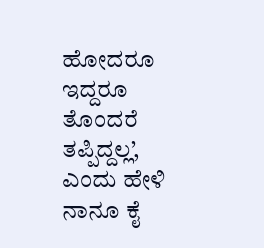ಹೋದರೂ ಇದ್ದರೂ ತೊಂದರೆ ತಪ್ಪಿದ್ದಲ್ಲ’, ಎಂದು ಹೇಳಿ ನಾನೂ ಕೈ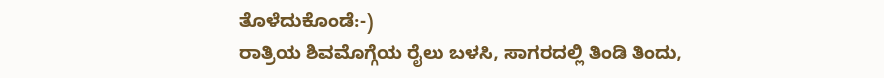ತೊಳೆದುಕೊಂಡೆ:-)
ರಾತ್ರಿಯ ಶಿವಮೊಗ್ಗೆಯ ರೈಲು ಬಳಸಿ, ಸಾಗರದಲ್ಲಿ ತಿಂಡಿ ತಿಂದು,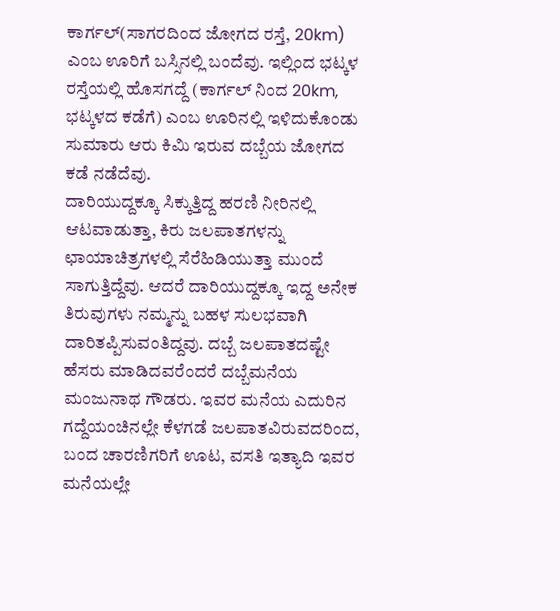ಕಾರ್ಗಲ್(ಸಾಗರದಿಂದ ಜೋಗದ ರಸ್ತೆ, 20km) ಎಂಬ ಊರಿಗೆ ಬಸ್ಸಿನಲ್ಲಿ ಬಂದೆವು. ಇಲ್ಲಿಂದ ಭಟ್ಕಳ ರಸ್ತೆಯಲ್ಲಿ ಹೊಸಗದ್ದೆ (ಕಾರ್ಗಲ್ ನಿಂದ 20km, ಭಟ್ಕಳದ ಕಡೆಗೆ) ಎಂಬ ಊರಿನಲ್ಲಿ ಇಳಿದುಕೊಂಡು ಸುಮಾರು ಆರು ಕಿಮಿ ಇರುವ ದಬ್ಬೆಯ ಜೋಗದ ಕಡೆ ನಡೆದೆವು.
ದಾರಿಯುದ್ದಕ್ಕೂ ಸಿಕ್ಕುತ್ತಿದ್ದ ಹರಣಿ ನೀರಿನಲ್ಲಿ ಆಟವಾಡುತ್ತಾ, ಕಿರು ಜಲಪಾತಗಳನ್ನು ಛಾಯಾಚಿತ್ರಗಳಲ್ಲಿ ಸೆರೆಹಿಡಿಯುತ್ತಾ ಮುಂದೆ ಸಾಗುತ್ತಿದ್ದೆವು. ಆದರೆ ದಾರಿಯುದ್ದಕ್ಕೂ ಇದ್ದ ಅನೇಕ ತಿರುವುಗಳು ನಮ್ಮನ್ನು ಬಹಳ ಸುಲಭವಾಗಿ ದಾರಿತಪ್ಪಿಸುವಂತಿದ್ದವು. ದಬ್ಬೆ ಜಲಪಾತದಷ್ಟೇ ಹೆಸರು ಮಾಡಿದವರೆಂದರೆ ದಬ್ಬೆಮನೆಯ ಮಂಜುನಾಥ ಗೌಡರು. ಇವರ ಮನೆಯ ಎದುರಿನ ಗದ್ದೆಯಂಚಿನಲ್ಲೇ ಕೆಳಗಡೆ ಜಲಪಾತವಿರುವದರಿಂದ, ಬಂದ ಚಾರಣಿಗರಿಗೆ ಊಟ, ವಸತಿ ಇತ್ಯಾದಿ ಇವರ ಮನೆಯಲ್ಲೇ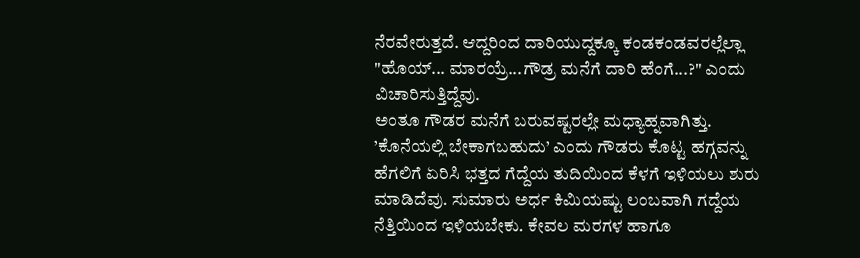ನೆರವೇರುತ್ತದೆ. ಆದ್ದರಿಂದ ದಾರಿಯುದ್ದಕ್ಕೂ ಕಂಡಕಂಡವರಲ್ಲೆಲ್ಲಾ "ಹೊಯ್... ಮಾರಯ್ರೆ...ಗೌಡ್ರ ಮನೆಗೆ ದಾರಿ ಹೆಂಗೆ...?" ಎಂದು ವಿಚಾರಿಸುತ್ತಿದ್ದೆವು.
ಅಂತೂ ಗೌಡರ ಮನೆಗೆ ಬರುವಷ್ಟರಲ್ಲೇ ಮಧ್ಯಾಹ್ನವಾಗಿತ್ತು. ’ಕೊನೆಯಲ್ಲಿ ಬೇಕಾಗಬಹುದು’ ಎಂದು ಗೌಡರು ಕೊಟ್ಟ ಹಗ್ಗವನ್ನು ಹೆಗಲಿಗೆ ಏರಿಸಿ ಭತ್ತದ ಗೆದ್ದೆಯ ತುದಿಯಿಂದ ಕೆಳಗೆ ಇಳಿಯಲು ಶುರು ಮಾಡಿದೆವು. ಸುಮಾರು ಅರ್ಧ ಕಿಮಿಯಷ್ಟು ಲಂಬವಾಗಿ ಗದ್ದೆಯ ನೆತ್ತಿಯಿಂದ ಇಳಿಯಬೇಕು. ಕೇವಲ ಮರಗಳ ಹಾಗೂ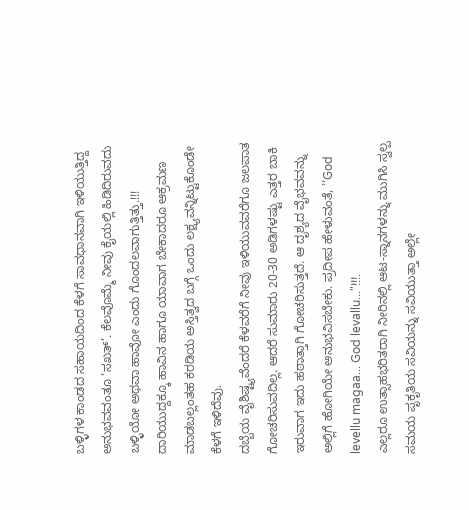ಬಳ್ಳಿಗಳ ಕಾಂಡದ ಸಹಾಯದಿಂದ ಕೆಳಗೆ ಸಾವಧಾನವಾಗಿ ಇಳಿಯುತ್ತಿದ್ದ ಅನುಭವವಂತೂ ’ಸಖತ್’. ಕೆಲವೊಮ್ಮೆ ನೀವು ಕೈಯಲ್ಲಿ ಹಿಡಿದಿರುವದು ಬಳ್ಳಿಯೋ ಅಥವಾ ಹಾವೋ ಎಂದು ಗೊಂದಲವಾಗುತ್ತಿತ್ತು.!!! ದಾರಿಯುದ್ದಕ್ಕೂ ಹಾವಿನ ಹಾಗೂ ಯಾವಾಗ ಬೇಕಾದರೂ ಆಕ್ರಮಣ ಮಾಡಬಲ್ಲಂತಹ ಕರಡಿಯ ಅಸ್ತಿತ್ವದ ಬಗ್ಗೆ ಒಂದು ಲಕ್ಷ್ಯವನ್ನಿಟ್ಟುಕೊಂಡೇ ಕೆಳಗೆ ಇಳಿದೆವು.
ದಬ್ಬೆಯ ವೈಶಿಷ್ಟ್ಯವೆಂದರೆ ಕೆಳವರೆಗೆ ನೀವು ಇಳಿಯುವವರೆಗೂ ಜಲಪಾತ ಗೋಚರಿಸುವದಿಲ್ಲ. ಆದರೆ ಸುಮಾರು 20-30 ಅಡಿಗಳಷ್ಟು ಎತ್ತರ ಬಾಕಿ ಇರುವಾಗ ಇದು ಹಠಾತ್ತಾಗಿ ಗೋಚರಿಸುತ್ತದೆ. ಆ ದೃಶ್ಯದ ವೈಭವವನ್ನು ಅಲ್ಲಿಗೆ ಹೋಗಿಯೇ ಅನುಭವಿಸಬೇಕು. ಪ್ರದೀಪ ಹೇಳುವಂತೆ, ’’God levellu magaa... God levallu..."!!!.
ಎಲ್ಲರೂ ಉತ್ಸಾಹಭರಿತರಾಗಿ ನೀರಿನಲ್ಲಿ ಆಟ-ಸ್ನಾನಗಳನ್ನು ಮುಗಿಸಿ ಸ್ವಲ್ಪ ಸಮಯ ಪೃಕೃತಿಯ ಸವಿಯನ್ನು ಸವಿಯುತ್ತಾ ಅಲ್ಲೇ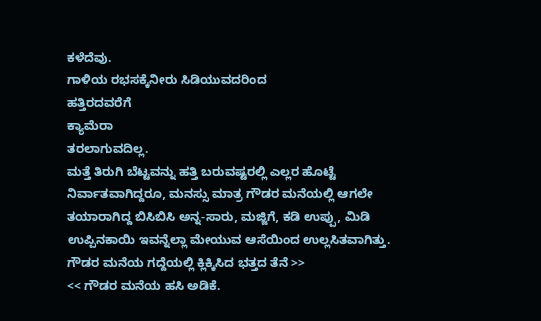ಕಳೆದೆವು.
ಗಾಳಿಯ ರಭಸಕ್ಕೆನೀರು ಸಿಡಿಯುವದರಿಂದ
ಹತ್ತಿರದವರೆಗೆ
ಕ್ಯಾಮೆರಾ
ತರಲಾಗುವದಿಲ್ಲ.
ಮತ್ತೆ ತಿರುಗಿ ಬೆಟ್ಟವನ್ನು ಹತ್ತಿ ಬರುವಷ್ಟರಲ್ಲಿ ಎಲ್ಲರ ಹೊಟ್ಟೆ ನಿರ್ವಾತವಾಗಿದ್ದರೂ, ಮನಸ್ಸು ಮಾತ್ರ ಗೌಡರ ಮನೆಯಲ್ಲಿ ಆಗಲೇ ತಯಾರಾಗಿದ್ದ ಬಿಸಿಬಿಸಿ ಅನ್ನ-ಸಾರು, ಮಜ್ಜಿಗೆ, ಕಡಿ ಉಪ್ಪು, ಮಿಡಿ ಉಪ್ಪಿನಕಾಯಿ ಇವನ್ನೆಲ್ಲಾ ಮೇಯುವ ಆಸೆಯಿಂದ ಉಲ್ಲಸಿತವಾಗಿತ್ತು.
ಗೌಡರ ಮನೆಯ ಗದ್ದೆಯಲ್ಲಿ ಕ್ಲಿಕ್ಕಿಸಿದ ಭತ್ತದ ತೆನೆ >>
<< ಗೌಡರ ಮನೆಯ ಹಸಿ ಅಡಿಕೆ.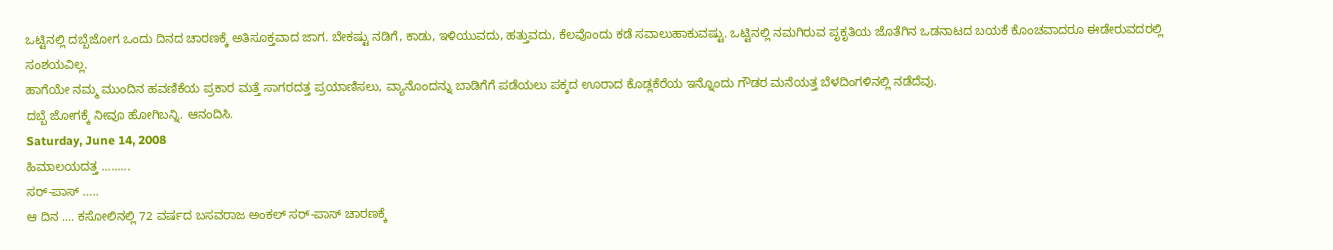ಒಟ್ಟಿನಲ್ಲಿ ದಬ್ಬೆಜೋಗ ಒಂದು ದಿನದ ಚಾರಣಕ್ಕೆ ಅತಿಸೂಕ್ತವಾದ ಜಾಗ. ಬೇಕಷ್ಟು ನಡಿಗೆ, ಕಾಡು, ಇಳಿಯುವದು, ಹತ್ತುವದು, ಕೆಲವೊಂದು ಕಡೆ ಸವಾಲುಹಾಕುವಷ್ಟು. ಒಟ್ಟಿನಲ್ಲಿ ನಮಗಿರುವ ಪೃಕೃತಿಯ ಜೊತೆಗಿನ ಒಡನಾಟದ ಬಯಕೆ ಕೊಂಚವಾದರೂ ಈಡೇರುವದರಲ್ಲಿ ಸಂಶಯವಿಲ್ಲ.
ಹಾಗೆಯೇ ನಮ್ಮ ಮುಂದಿನ ಹವಣಿಕೆಯ ಪ್ರಕಾರ ಮತ್ತೆ ಸಾಗರದತ್ತ ಪ್ರಯಾಣಿಸಲು, ವ್ಯಾನೊಂದನ್ನು ಬಾಡಿಗೆಗೆ ಪಡೆಯಲು ಪಕ್ಕದ ಊರಾದ ಕೊಡ್ಲಕೆರೆಯ ಇನ್ನೊಂದು ಗೌಡರ ಮನೆಯತ್ತ ಬೆಳದಿಂಗಳಿನಲ್ಲಿ ನಡೆದೆವು.
ದಬ್ಬೆ ಜೋಗಕ್ಕೆ ನೀವೂ ಹೋಗಿಬನ್ನಿ. ಆನಂದಿಸಿ.
Saturday, June 14, 2008
ಹಿಮಾಲಯದತ್ತ .........
ಸರ್-ಪಾಸ್ …..
ಆ ದಿನ .... ಕಸೋಲಿನಲ್ಲಿ 72 ವರ್ಷದ ಬಸವರಾಜ ಅಂಕಲ್ ಸರ್-ಪಾಸ್ ಚಾರಣಕ್ಕೆ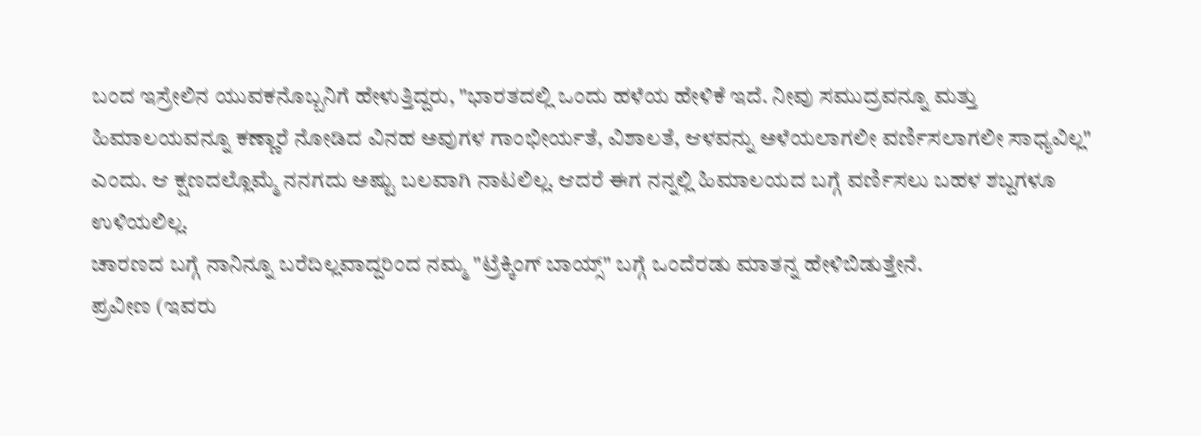ಬಂದ ಇಸ್ರೇಲಿನ ಯುವಕನೊಬ್ಬನಿಗೆ ಹೇಳುತ್ತಿದ್ದರು, "ಭಾರತದಲ್ಲಿ ಒಂದು ಹಳೆಯ ಹೇಳಿಕೆ ಇದೆ. ನೀವು ಸಮುದ್ರವನ್ನೂ ಮತ್ತು ಹಿಮಾಲಯವನ್ನೂ ಕಣ್ಣಾರೆ ನೋಡಿದ ವಿನಹ ಅವುಗಳ ಗಾಂಭೀರ್ಯತೆ, ವಿಶಾಲತೆ, ಆಳವನ್ನು ಅಳೆಯಲಾಗಲೀ ವರ್ಣಿಸಲಾಗಲೀ ಸಾಧ್ಯವಿಲ್ಲ" ಎಂದು. ಆ ಕ್ಷಣದಲ್ಲೊಮ್ಮೆ ನನಗದು ಅಷ್ಟು ಬಲವಾಗಿ ನಾಟಲಿಲ್ಲ. ಆದರೆ ಈಗ ನನ್ನಲ್ಲಿ ಹಿಮಾಲಯದ ಬಗ್ಗೆ ವರ್ಣಿಸಲು ಬಹಳ ಶಬ್ದಗಳೂ ಉಳಿಯಲಿಲ್ಲ.
ಚಾರಣದ ಬಗ್ಗೆ ನಾನಿನ್ನೂ ಬರೆದಿಲ್ಲವಾದ್ದರಿಂದ ನಮ್ಮ "ಟ್ರೆಕ್ಕಿಂಗ್ ಬಾಯ್ಸ್" ಬಗ್ಗೆ ಒಂದೆರಡು ಮಾತನ್ನ ಹೇಳಿಬಿಡುತ್ತೇನೆ.
ಪ್ರವೀಣ (ಇವರು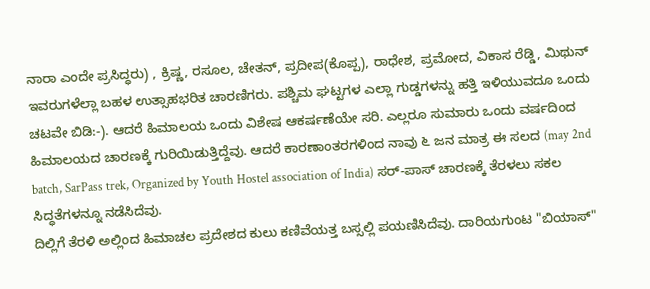ನಾರಾ ಎಂದೇ ಪ್ರಸಿದ್ಧರು) , ಕ್ರಿಷ್ಣ, ರಸೂಲ, ಚೇತನ್, ಪ್ರದೀಪ(ಕೊಪ್ಪ), ರಾಧೇಶ, ಪ್ರಮೋದ, ವಿಕಾಸ ರೆಡ್ಡಿ, ಮಿಥುನ್ ಇವರುಗಳೆಲ್ಲಾ ಬಹಳ ಉತ್ಸಾಹಭರಿತ ಚಾರಣಿಗರು. ಪಶ್ಚಿಮ ಘಟ್ಟಗಳ ಎಲ್ಲಾ ಗುಡ್ಡಗಳನ್ನು ಹತ್ತಿ ಇಳಿಯುವದೂ ಒಂದು ಚಟವೇ ಬಿಡಿ:-). ಆದರೆ ಹಿಮಾಲಯ ಒಂದು ವಿಶೇಷ ಆಕರ್ಷಣೆಯೇ ಸರಿ. ಎಲ್ಲರೂ ಸುಮಾರು ಒಂದು ವರ್ಷದಿಂದ ಹಿಮಾಲಯದ ಚಾರಣಕ್ಕೆ ಗುರಿಯಿಡುತ್ತಿದ್ದೆವು. ಆದರೆ ಕಾರಣಾಂತರಗಳಿಂದ ನಾವು ೬ ಜನ ಮಾತ್ರ ಈ ಸಲದ (may 2nd batch, SarPass trek, Organized by Youth Hostel association of India) ಸರ್-ಪಾಸ್ ಚಾರಣಕ್ಕೆ ತೆರಳಲು ಸಕಲ ಸಿದ್ಧತೆಗಳನ್ನೂ ನಡೆಸಿದೆವು.
ದಿಲ್ಲಿಗೆ ತೆರಳಿ ಅಲ್ಲಿಂದ ಹಿಮಾಚಲ ಪ್ರದೇಶದ ಕುಲು ಕಣಿವೆಯತ್ತ ಬಸ್ಸಲ್ಲಿ ಪಯಣಿಸಿದೆವು. ದಾರಿಯಗುಂಟ "ಬಿಯಾಸ್"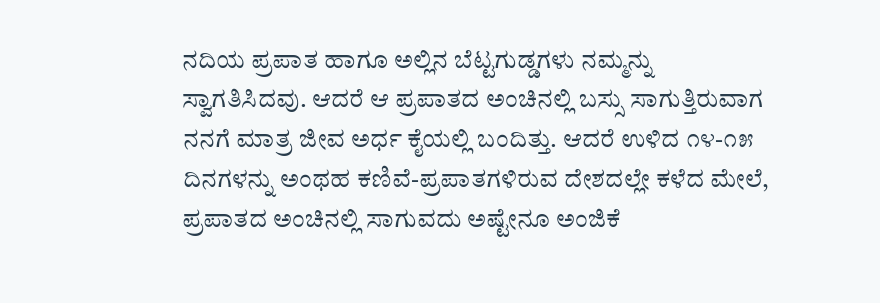ನದಿಯ ಪ್ರಪಾತ ಹಾಗೂ ಅಲ್ಲಿನ ಬೆಟ್ಟಗುಡ್ಡಗಳು ನಮ್ಮನ್ನು ಸ್ವಾಗತಿಸಿದವು. ಆದರೆ ಆ ಪ್ರಪಾತದ ಅಂಚಿನಲ್ಲಿ ಬಸ್ಸು ಸಾಗುತ್ತಿರುವಾಗ ನನಗೆ ಮಾತ್ರ ಜೀವ ಅರ್ಧ ಕೈಯಲ್ಲಿ ಬಂದಿತ್ತು. ಆದರೆ ಉಳಿದ ೧೪-೧೫ ದಿನಗಳನ್ನು ಅಂಥಹ ಕಣಿವೆ-ಪ್ರಪಾತಗಳಿರುವ ದೇಶದಲ್ಲೇ ಕಳೆದ ಮೇಲೆ, ಪ್ರಪಾತದ ಅಂಚಿನಲ್ಲಿ ಸಾಗುವದು ಅಷ್ಟೇನೂ ಅಂಜಿಕೆ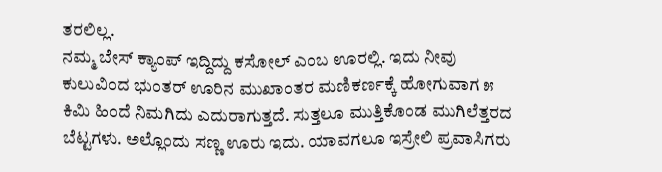ತರಲಿಲ್ಲ.
ನಮ್ಮ ಬೇಸ್ ಕ್ಯಾಂಪ್ ಇದ್ದಿದ್ದು ಕಸೋಲ್ ಎಂಬ ಊರಲ್ಲಿ. ಇದು ನೀವು ಕುಲುವಿಂದ ಭುಂತರ್ ಊರಿನ ಮುಖಾಂತರ ಮಣಿಕರ್ಣಕ್ಕೆ ಹೋಗುವಾಗ ೫ ಕಿಮಿ ಹಿಂದೆ ನಿಮಗಿದು ಎದುರಾಗುತ್ತದೆ. ಸುತ್ತಲೂ ಮುತ್ತಿಕೊಂಡ ಮುಗಿಲೆತ್ತರದ ಬೆಟ್ಟಗಳು. ಅಲ್ಲೊಂದು ಸಣ್ಣ ಊರು ಇದು. ಯಾವಗಲೂ ಇಸ್ರೇಲಿ ಪ್ರವಾಸಿಗರು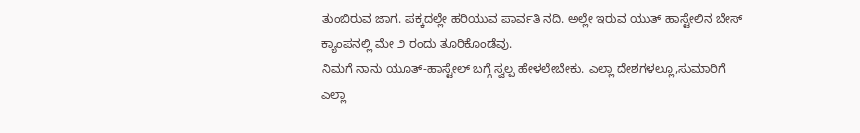ತುಂಬಿರುವ ಜಾಗ. ಪಕ್ಕದಲ್ಲೇ ಹರಿಯುವ ಪಾರ್ವತಿ ನದಿ. ಅಲ್ಲೇ ಇರುವ ಯುತ್ ಹಾಸ್ಟೇಲಿನ ಬೇಸ್ ಕ್ಯಾಂಪನಲ್ಲಿ ಮೇ ೨ ರಂದು ತೂರಿಕೊಂಡೆವು.
ನಿಮಗೆ ನಾನು ಯೂತ್-ಹಾಸ್ಟೇಲ್ ಬಗ್ಗೆ ಸ್ವಲ್ಪ ಹೇಳಲೇಬೇಕು. ಎಲ್ಲಾ ದೇಶಗಳಲ್ಲೂ,ಸುಮಾರಿಗೆ ಎಲ್ಲಾ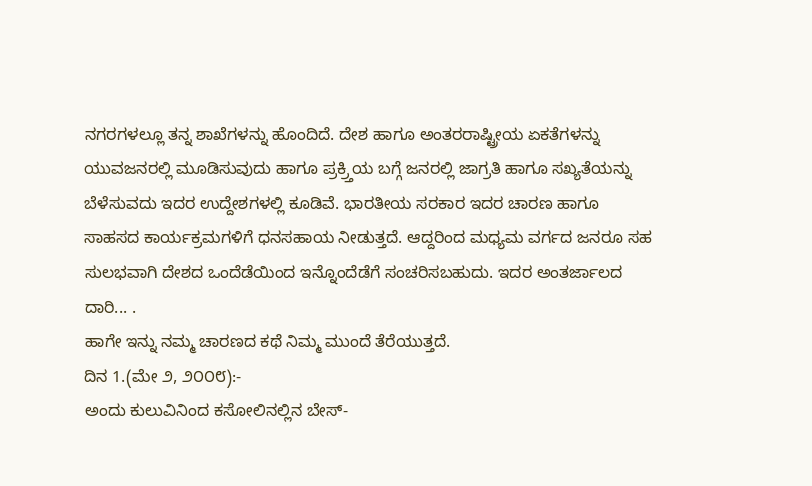ನಗರಗಳಲ್ಲೂ ತನ್ನ ಶಾಖೆಗಳನ್ನು ಹೊಂದಿದೆ. ದೇಶ ಹಾಗೂ ಅಂತರರಾಷ್ಟ್ರೀಯ ಏಕತೆಗಳನ್ನು ಯುವಜನರಲ್ಲಿ ಮೂಡಿಸುವುದು ಹಾಗೂ ಪ್ರಕ್ರ್ತಿಯ ಬಗ್ಗೆ ಜನರಲ್ಲಿ ಜಾಗ್ರತಿ ಹಾಗೂ ಸಖ್ಯತೆಯನ್ನು ಬೆಳೆಸುವದು ಇದರ ಉದ್ದೇಶಗಳಲ್ಲಿ ಕೂಡಿವೆ. ಭಾರತೀಯ ಸರಕಾರ ಇದರ ಚಾರಣ ಹಾಗೂ ಸಾಹಸದ ಕಾರ್ಯಕ್ರಮಗಳಿಗೆ ಧನಸಹಾಯ ನೀಡುತ್ತದೆ. ಆದ್ದರಿಂದ ಮಧ್ಯಮ ವರ್ಗದ ಜನರೂ ಸಹ ಸುಲಭವಾಗಿ ದೇಶದ ಒಂದೆಡೆಯಿಂದ ಇನ್ನೊಂದೆಡೆಗೆ ಸಂಚರಿಸಬಹುದು. ಇದರ ಅಂತರ್ಜಾಲದ ದಾರಿ... .
ಹಾಗೇ ಇನ್ನು ನಮ್ಮ ಚಾರಣದ ಕಥೆ ನಿಮ್ಮ ಮುಂದೆ ತೆರೆಯುತ್ತದೆ.
ದಿನ 1.(ಮೇ ೨, ೨೦೦೮):-
ಅಂದು ಕುಲುವಿನಿಂದ ಕಸೋಲಿನಲ್ಲಿನ ಬೇಸ್-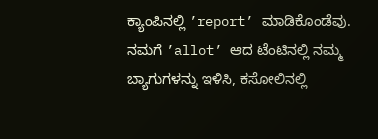ಕ್ಯಾಂಪಿನಲ್ಲಿ ’report’ ಮಾಡಿಕೊಂಡೆವು.
ನಮಗೆ ’allot’ ಆದ ಟೆಂಟಿನಲ್ಲಿ ನಮ್ಮ ಬ್ಯಾಗುಗಳನ್ನು ಇಳಿಸಿ, ಕಸೋಲಿನಲ್ಲಿ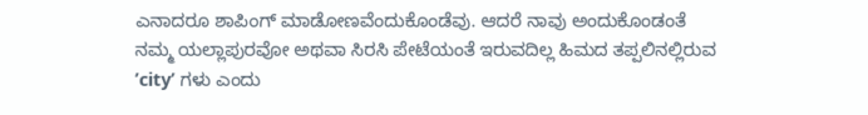ಎನಾದರೂ ಶಾಪಿಂಗ್ ಮಾಡೋಣವೆಂದುಕೊಂಡೆವು. ಆದರೆ ನಾವು ಅಂದುಕೊಂಡಂತೆ ನಮ್ಮ ಯಲ್ಲಾಪುರವೋ ಅಥವಾ ಸಿರಸಿ ಪೇಟೆಯಂತೆ ಇರುವದಿಲ್ಲ ಹಿಮದ ತಪ್ಪಲಿನಲ್ಲಿರುವ ’city’ ಗಳು ಎಂದು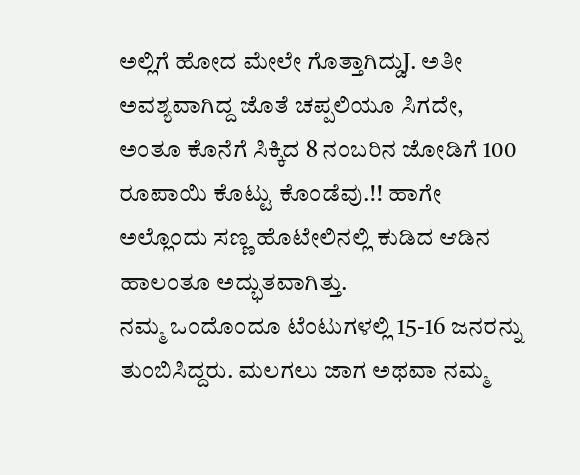ಅಲ್ಲಿಗೆ ಹೋದ ಮೇಲೇ ಗೊತ್ತಾಗಿದ್ದುJ. ಅತೀ ಅವಶ್ಯವಾಗಿದ್ದ ಜೊತೆ ಚಪ್ಪಲಿಯೂ ಸಿಗದೇ, ಅಂತೂ ಕೊನೆಗೆ ಸಿಕ್ಕಿದ 8 ನಂಬರಿನ ಜೋಡಿಗೆ 100 ರೂಪಾಯಿ ಕೊಟ್ಟು ಕೊಂಡೆವು.!! ಹಾಗೇ ಅಲ್ಲೊಂದು ಸಣ್ಣ ಹೊಟೇಲಿನಲ್ಲಿ ಕುಡಿದ ಆಡಿನ ಹಾಲಂತೂ ಅದ್ಭುತವಾಗಿತ್ತು.
ನಮ್ಮ ಒಂದೊಂದೂ ಟೆಂಟುಗಳಲ್ಲಿ 15-16 ಜನರನ್ನು ತುಂಬಿಸಿದ್ದರು. ಮಲಗಲು ಜಾಗ ಅಥವಾ ನಮ್ಮ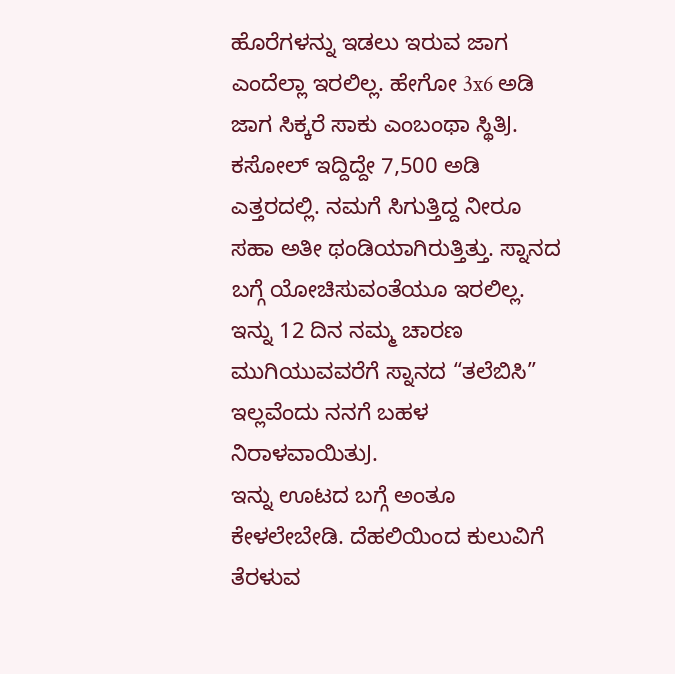ಹೊರೆಗಳನ್ನು ಇಡಲು ಇರುವ ಜಾಗ ಎಂದೆಲ್ಲಾ ಇರಲಿಲ್ಲ. ಹೇಗೋ 3x6 ಅಡಿ ಜಾಗ ಸಿಕ್ಕರೆ ಸಾಕು ಎಂಬಂಥಾ ಸ್ಥಿತಿJ. ಕಸೋಲ್ ಇದ್ದಿದ್ದೇ 7,500 ಅಡಿ ಎತ್ತರದಲ್ಲಿ. ನಮಗೆ ಸಿಗುತ್ತಿದ್ದ ನೀರೂ ಸಹಾ ಅತೀ ಥಂಡಿಯಾಗಿರುತ್ತಿತ್ತು. ಸ್ನಾನದ ಬಗ್ಗೆ ಯೋಚಿಸುವಂತೆಯೂ ಇರಲಿಲ್ಲ. ಇನ್ನು 12 ದಿನ ನಮ್ಮ ಚಾರಣ ಮುಗಿಯುವವರೆಗೆ ಸ್ನಾನದ “ತಲೆಬಿಸಿ” ಇಲ್ಲವೆಂದು ನನಗೆ ಬಹಳ ನಿರಾಳವಾಯಿತುJ.
ಇನ್ನು ಊಟದ ಬಗ್ಗೆ ಅಂತೂ ಕೇಳಲೇಬೇಡಿ. ದೆಹಲಿಯಿಂದ ಕುಲುವಿಗೆ ತೆರಳುವ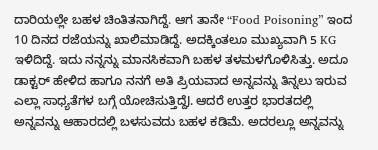ದಾರಿಯಲ್ಲೇ ಬಹಳ ಚಿಂತಿತನಾಗಿದ್ದೆ. ಆಗ ತಾನೇ “Food Poisoning” ಇಂದ 10 ದಿನದ ರಜೆಯನ್ನು ಖಾಲಿಮಾಡಿದ್ದೆ. ಅದಕ್ಕಿಂತಲೂ ಮುಖ್ಯವಾಗಿ 5 KG ಇಳಿದಿದ್ದೆ. ಇದು ನನ್ನನ್ನು ಮಾನಸಿಕವಾಗಿ ಬಹಳ ತಳಮಳಗೊಳಿಸಿತ್ತು. ಅದೂ ಡಾಕ್ಟರ್ ಹೇಳಿದ ಹಾಗೂ ನನಗೆ ಅತಿ ಪ್ರಿಯವಾದ ಅನ್ನವನ್ನು ತಿನ್ನಲು ಇರುವ ಎಲ್ಲಾ ಸಾಧ್ಯತೆಗಳ ಬಗ್ಗೆ ಯೋಚಿಸುತ್ತಿದ್ದೆJ. ಆದರೆ ಉತ್ತರ ಭಾರತದಲ್ಲಿ ಅನ್ನವನ್ನು ಆಹಾರದಲ್ಲಿ ಬಳಸುವದು ಬಹಳ ಕಡಿಮೆ. ಅದರಲ್ಲೂ ಅನ್ನವನ್ನು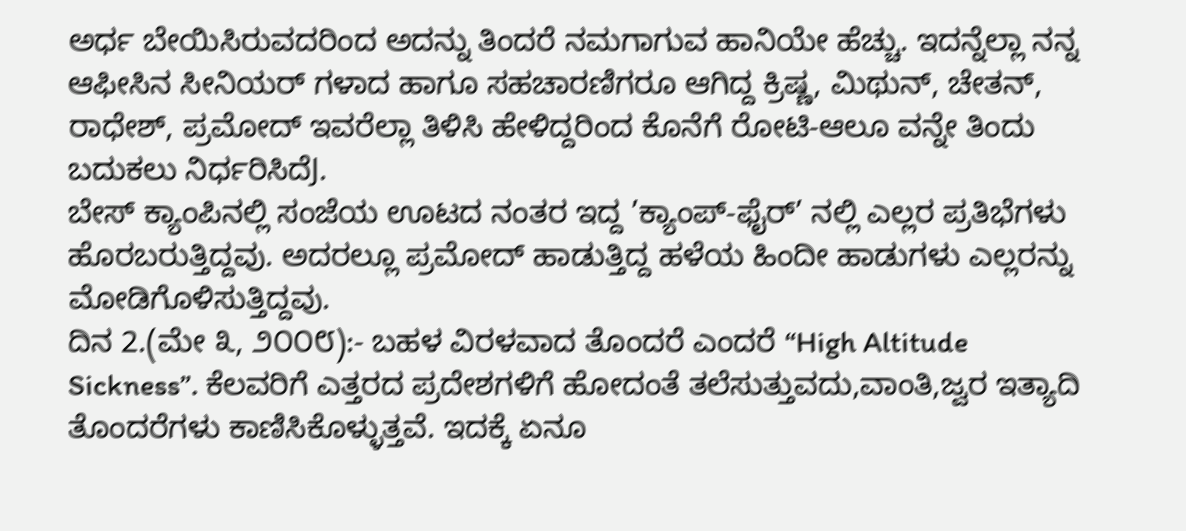ಅರ್ಧ ಬೇಯಿಸಿರುವದರಿಂದ ಅದನ್ನು ತಿಂದರೆ ನಮಗಾಗುವ ಹಾನಿಯೇ ಹೆಚ್ಚು. ಇದನ್ನೆಲ್ಲಾ ನನ್ನ ಆಫೀಸಿನ ಸೀನಿಯರ್ ಗಳಾದ ಹಾಗೂ ಸಹಚಾರಣಿಗರೂ ಆಗಿದ್ದ ಕ್ರಿಷ್ಣ, ಮಿಥುನ್, ಚೇತನ್, ರಾಧೇಶ್, ಪ್ರಮೋದ್ ಇವರೆಲ್ಲಾ ತಿಳಿಸಿ ಹೇಳಿದ್ದರಿಂದ ಕೊನೆಗೆ ರೋಟಿ-ಆಲೂ ವನ್ನೇ ತಿಂದು ಬದುಕಲು ನಿರ್ಧರಿಸಿದೆJ.
ಬೇಸ್ ಕ್ಯಾಂಪಿನಲ್ಲಿ ಸಂಜೆಯ ಊಟದ ನಂತರ ಇದ್ದ ’ಕ್ಯಾಂಪ್-ಫೈರ್’ ನಲ್ಲಿ ಎಲ್ಲರ ಪ್ರತಿಭೆಗಳು ಹೊರಬರುತ್ತಿದ್ದವು. ಅದರಲ್ಲೂ ಪ್ರಮೋದ್ ಹಾಡುತ್ತಿದ್ದ ಹಳೆಯ ಹಿಂದೀ ಹಾಡುಗಳು ಎಲ್ಲರನ್ನು ಮೋಡಿಗೊಳಿಸುತ್ತಿದ್ದವು.
ದಿನ 2.(ಮೇ ೩, ೨೦೦೮):- ಬಹಳ ವಿರಳವಾದ ತೊಂದರೆ ಎಂದರೆ “High Altitude Sickness”. ಕೆಲವರಿಗೆ ಎತ್ತರದ ಪ್ರದೇಶಗಳಿಗೆ ಹೋದಂತೆ ತಲೆಸುತ್ತುವದು,ವಾಂತಿ,ಜ್ವರ ಇತ್ಯಾದಿ ತೊಂದರೆಗಳು ಕಾಣಿಸಿಕೊಳ್ಳುತ್ತವೆ. ಇದಕ್ಕೆ ಏನೂ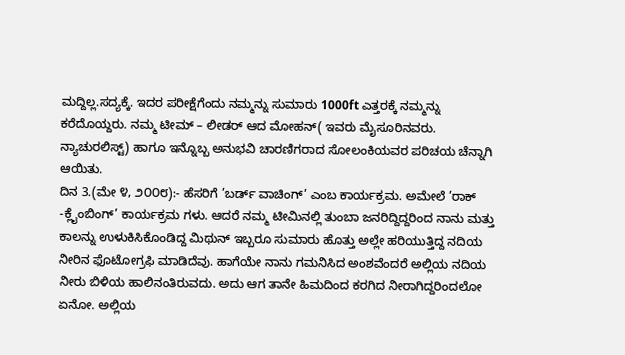ಮದ್ದಿಲ್ಲ.ಸದ್ಯಕ್ಕೆ. ಇದರ ಪರೀಕ್ಷೆಗೆಂದು ನಮ್ಮನ್ನು ಸುಮಾರು 1000ft ಎತ್ತರಕ್ಕೆ ನಮ್ಮನ್ನು ಕರೆದೊಯ್ದರು. ನಮ್ಮ ಟೀಮ್ – ಲೀಡರ್ ಆದ ಮೋಹನ್( ಇವರು ಮೈಸೂರಿನವರು. ನ್ಯಾಚುರಲಿಸ್ಟ್) ಹಾಗೂ ಇನ್ನೊಬ್ಬ ಅನುಭವಿ ಚಾರಣಿಗರಾದ ಸೋಲಂಕಿಯವರ ಪರಿಚಯ ಚೆನ್ನಾಗಿ ಆಯಿತು.
ದಿನ 3.(ಮೇ ೪, ೨೦೦೮):- ಹೆಸರಿಗೆ ’ಬರ್ಡ್ ವಾಚಿಂಗ್’ ಎಂಬ ಕಾರ್ಯಕ್ರಮ. ಅಮೇಲೆ ’ರಾಕ್ -ಕ್ಲೈಂಬಿಂಗ್’ ಕಾರ್ಯಕ್ರಮ ಗಳು. ಆದರೆ ನಮ್ಮ ಟೀಮಿನಲ್ಲಿ ತುಂಬಾ ಜನರಿದ್ದಿದ್ದರಿಂದ ನಾನು ಮತ್ತು ಕಾಲನ್ನು ಉಳುಕಿಸಿಕೊಂಡಿದ್ದ ಮಿಥುನ್ ಇಬ್ಬರೂ ಸುಮಾರು ಹೊತ್ತು ಅಲ್ಲೇ ಹರಿಯುತ್ತಿದ್ದ ನದಿಯ ನೀರಿನ ಫೊಟೋಗ್ರಫಿ ಮಾಡಿದೆವು. ಹಾಗೆಯೇ ನಾನು ಗಮನಿಸಿದ ಅಂಶವೆಂದರೆ ಅಲ್ಲಿಯ ನದಿಯ ನೀರು ಬಿಳಿಯ ಹಾಲಿನಂತಿರುವದು. ಅದು ಆಗ ತಾನೇ ಹಿಮದಿಂದ ಕರಗಿದ ನೀರಾಗಿದ್ದರಿಂದಲೋ ಏನೋ. ಅಲ್ಲಿಯ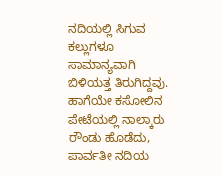ನದಿಯಲ್ಲಿ ಸಿಗುವ ಕಲ್ಲುಗಳೂ ಸಾಮಾನ್ಯವಾಗಿ ಬಿಳಿಯತ್ತ ತಿರುಗಿದ್ದವು.
ಹಾಗೆಯೇ ಕಸೋಲಿನ ಪೇಟೆಯಲ್ಲಿ ನಾಲ್ಕಾರು ರೌಂಡು ಹೊಡೆದು, ಪಾರ್ವತೀ ನದಿಯ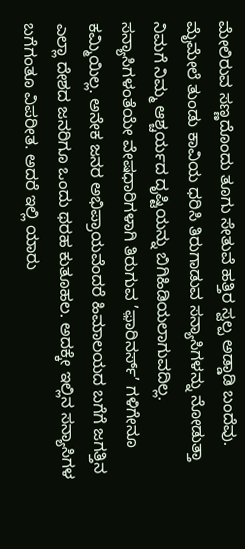ಮೇಲಿರುವ ಸಣ್ಣದೊಂದು ತೂಗು ಸೇತುವೆ ಹತ್ತಿರ ಸ್ವಲ್ಪ ಅಡ್ಡಾಡಿ ಬಂದೆವು. ಮೈಮೇಲೆ ತುಂಡು ಕಾವಿಯ ಧರಿಸಿ ತಿರುಗಾಡುವ ಸನ್ಯಾಸಿಗಳನ್ನು ನೋಡುತ್ತಾ ನಿಮಗೆ ನಿಮ್ಮ ಆಶ್ಚರ್ಯದ ದೃಷ್ಟಿಯನ್ನು ಬಿಗಿಹಿಡಿಯಲಾಗುವದಿಲ್ಲ. ಸನ್ಯಾಸಿಗಳಂತೆಯೇ ವೇಷಧಾರಿಗಳಾಗಿ ತಿರುಗುವ ’ಫ಼ಾರಿನರ್ಸ್’ ಗಳಿಗೇನೂ ಕಮ್ಮಿಯಿಲ್ಲ. ಅನೇಕ ಜನರ ಅಭಿಪ್ರಾಯವೆಂದರೆ ಹಿಮಾಲಯದ ಬಗೆಗೆ ಜಗತ್ತಿನ ಎಲ್ಲಾ ದೇಶದ ಜನರಿಗೂ ಒಂದು ಥರಹ ಕುತೂಹಲ. ಅದಕ್ಕೇ ಇಲ್ಲಿನ ಸನ್ಯಾಸಿಗಳ ಬಗೆಗಂತೂ ವಿಪರೀತ. ಅದರೆ ಇಲ್ಲಿ ಯಾರು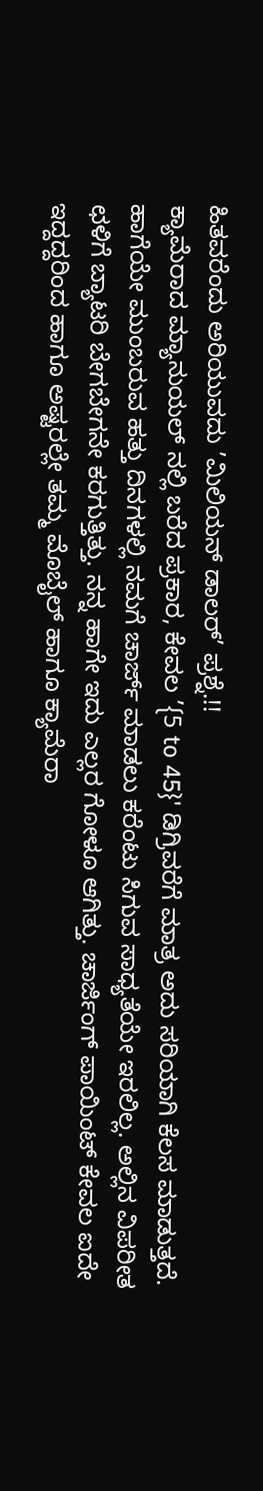ಹಿತವರೆಂದು ಅರಿಯುವದು ’ಮಿಲಿಯನ್ ಡಾಲರ್’ ಪ್ರಶ್ನೆ.!!
ಕ್ಯಾಮೆರಾದ ಮ್ಯಾನುಯಲ್ ನಲ್ಲಿ ಬರೆದ ಪ್ರಕಾರ, ಕೇವಲ ’{5 to 45}' ಡಿಗ್ರಿವರೆಗೆ ಮಾತ್ರ ಅದು ಸರಿಯಾಗಿ ಕೆಲಸ ಮಾಡುತ್ತದೆ. ಹಾಗೆಯೇ ಮುಂಬರುವ ಹತ್ತು ದಿನಗಳಲ್ಲಿ ನಮಗೆ ಚಾರ್ಜ್ ಮಾಡಲು ಕರೆಂಟು ಸಿಗುವ ಸಾಧ್ಯತೆಯೇ ಇರಲಿಲ್ಲ. ಅಲ್ಲಿನ ವಿಪರೀತ ಛಳಿಗೆ ಬ್ಯಾಟರಿ ಬೇಗಬೇಗನೇ ಕರಗುತ್ತಿತ್ತು. ನನ್ನ ಹಾಗೇ ಇದು ಎಲ್ಲರ ಗೋಳೂ ಆಗಿತ್ತು. ಚಾರ್ಜಿಂಗ್ ಪಾಯಿಂಟ್ ಕೇವಲ ಐದೇ ಇದ್ದದ್ದರಿಂದ ಹಾಗೂ ಅಷ್ಟರಲ್ಲೇ ತಮ್ಮ ಮೊಬೈಲ್ ಹಾಗೂ ಕ್ಯಾಮೆರಾ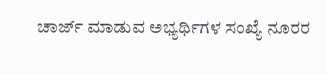ಚಾರ್ಜ್ ಮಾಡುವ ಅಭ್ಯರ್ಥಿಗಳ ಸಂಖ್ಯೆ ನೂರರ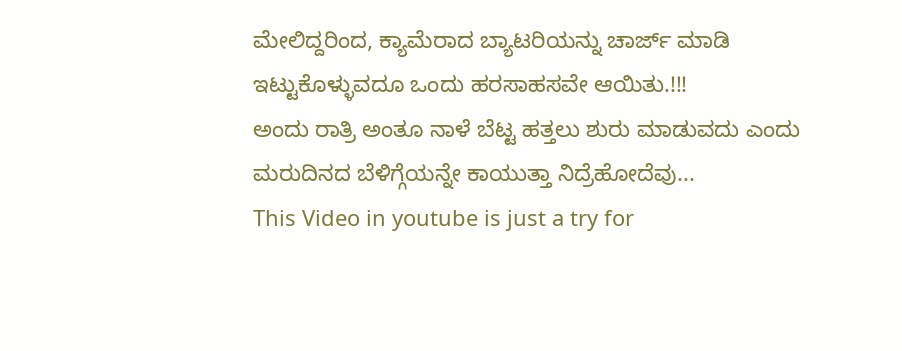ಮೇಲಿದ್ದರಿಂದ, ಕ್ಯಾಮೆರಾದ ಬ್ಯಾಟರಿಯನ್ನು ಚಾರ್ಜ್ ಮಾಡಿ ಇಟ್ಟುಕೊಳ್ಳುವದೂ ಒಂದು ಹರಸಾಹಸವೇ ಆಯಿತು.!!!
ಅಂದು ರಾತ್ರಿ ಅಂತೂ ನಾಳೆ ಬೆಟ್ಟ ಹತ್ತಲು ಶುರು ಮಾಡುವದು ಎಂದು ಮರುದಿನದ ಬೆಳಿಗ್ಗೆಯನ್ನೇ ಕಾಯುತ್ತಾ ನಿದ್ರೆಹೋದೆವು...
This Video in youtube is just a try for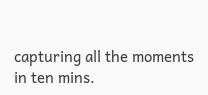capturing all the moments in ten mins.